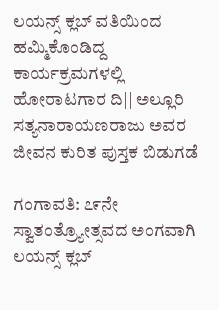ಲಯನ್ಸ್ ಕ್ಲಬ್ ವತಿಯಿಂದ ಹಮ್ಮಿಕೊಂಡಿದ್ದ ಕಾರ್ಯಕ್ರಮಗಳಲ್ಲಿ ಹೋರಾಟಗಾರ ದಿ|| ಅಲ್ಲೂರಿ ಸತ್ಯನಾರಾಯಣರಾಜು ಅವರ ಜೀವನ ಕುರಿತ ಪುಸ್ತಕ ಬಿಡುಗಡೆ

ಗಂಗಾವತಿ: ೭೯ನೇ ಸ್ವಾತಂತ್ರ್ಯೋತ್ಸವದ ಅಂಗವಾಗಿ ಲಯನ್ಸ್ ಕ್ಲಬ್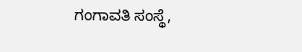ಗಂಗಾವತಿ ಸಂಸ್ಥೆ,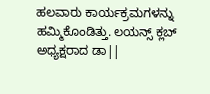ಹಲವಾರು ಕಾರ್ಯಕ್ರಮಗಳನ್ನು ಹಮ್ಮಿಕೊಂಡಿತ್ತು. ಲಯನ್ಸ್ ಕ್ಲಬ್ ಅಧ್ಯಕ್ಷರಾದ ಡಾ||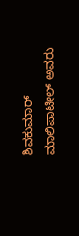ಶಿವಕುಮಾರ್ ಮಾಲಿಪಾಟೀಲ್ ಅವರು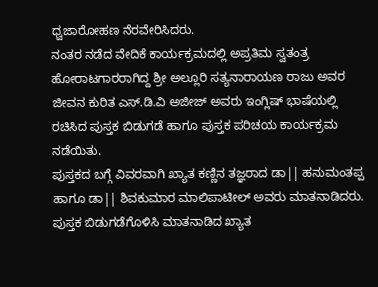ಧ್ವಜಾರೋಹಣ ನೆರವೇರಿಸಿದರು.
ನಂತರ ನಡೆದ ವೇದಿಕೆ ಕಾರ್ಯಕ್ರಮದಲ್ಲಿ ಅಪ್ರತಿಮ ಸ್ವತಂತ್ರ ಹೋರಾಟಗಾರರಾಗಿದ್ದ ಶ್ರೀ ಅಲ್ಲೂರಿ ಸತ್ಯನಾರಾಯಣ ರಾಜು ಅವರ ಜೀವನ ಕುರಿತ ಎಸ್.ಡಿ.ವಿ ಅಜೀಜ್ ಅವರು ಇಂಗ್ಲಿಷ್ ಭಾಷೆಯಲ್ಲಿ ರಚಿಸಿದ ಪುಸ್ತಕ ಬಿಡುಗಡೆ ಹಾಗೂ ಪುಸ್ತಕ ಪರಿಚಯ ಕಾರ್ಯಕ್ರಮ ನಡೆಯಿತು.
ಪುಸ್ತಕದ ಬಗ್ಗೆ ವಿವರವಾಗಿ ಖ್ಯಾತ ಕಣ್ಣಿನ ತಜ್ಞರಾದ ಡಾ|| ಹನುಮಂತಪ್ಪ ಹಾಗೂ ಡಾ|| ಶಿವಕುಮಾರ ಮಾಲಿಪಾಟೀಲ್ ಅವರು ಮಾತನಾಡಿದರು.
ಪುಸ್ತಕ ಬಿಡುಗಡೆಗೊಳಿಸಿ ಮಾತನಾಡಿದ ಖ್ಯಾತ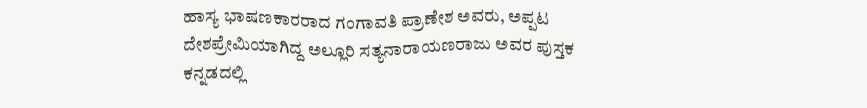ಹಾಸ್ಯ ಭಾಷಣಕಾರರಾದ ಗಂಗಾವತಿ ಪ್ರಾಣೇಶ ಅವರು, ಅಪ್ಪಟ ದೇಶಪ್ರೇಮಿಯಾಗಿದ್ದ ಅಲ್ಲೂರಿ ಸತ್ಯನಾರಾಯಣರಾಜು ಅವರ ಪುಸ್ತಕ ಕನ್ನಡದಲ್ಲಿ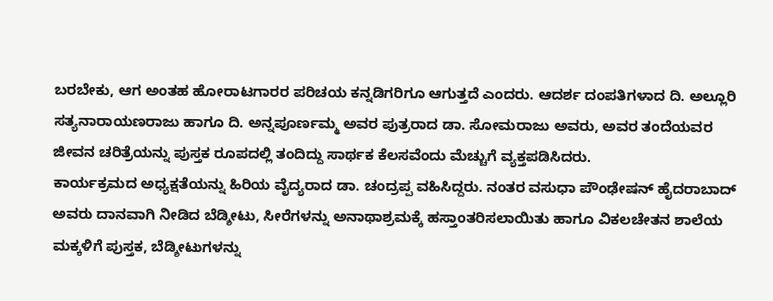ಬರಬೇಕು, ಆಗ ಅಂತಹ ಹೋರಾಟಗಾರರ ಪರಿಚಯ ಕನ್ನಡಿಗರಿಗೂ ಆಗುತ್ತದೆ ಎಂದರು. ಆದರ್ಶ ದಂಪತಿಗಳಾದ ದಿ. ಅಲ್ಲೂರಿ ಸತ್ಯನಾರಾಯಣರಾಜು ಹಾಗೂ ದಿ. ಅನ್ನಪೂರ್ಣಮ್ಮ ಅವರ ಪುತ್ರರಾದ ಡಾ. ಸೋಮರಾಜು ಅವರು, ಅವರ ತಂದೆಯವರ ಜೀವನ ಚರಿತ್ರೆಯನ್ನು ಪುಸ್ತಕ ರೂಪದಲ್ಲಿ ತಂದಿದ್ದು ಸಾರ್ಥಕ ಕೆಲಸವೆಂದು ಮೆಚ್ಚುಗೆ ವ್ಯಕ್ತಪಡಿಸಿದರು.
ಕಾರ್ಯಕ್ರಮದ ಅಧ್ಯಕ್ಷತೆಯನ್ನು ಹಿರಿಯ ವೈದ್ಯರಾದ ಡಾ. ಚಂದ್ರಪ್ಪ ವಹಿಸಿದ್ದರು. ನಂತರ ವಸುಧಾ ಪೌಂಢೇಷನ್ ಹೈದರಾಬಾದ್ ಅವರು ದಾನವಾಗಿ ನೀಡಿದ ಬೆಡ್ಶೀಟು, ಸೀರೆಗಳನ್ನು ಅನಾಥಾಶ್ರಮಕ್ಕೆ ಹಸ್ತಾಂತರಿಸಲಾಯಿತು ಹಾಗೂ ವಿಕಲಚೇತನ ಶಾಲೆಯ ಮಕ್ಕಳಿಗೆ ಪುಸ್ತಕ, ಬೆಡ್ಶೀಟುಗಳನ್ನು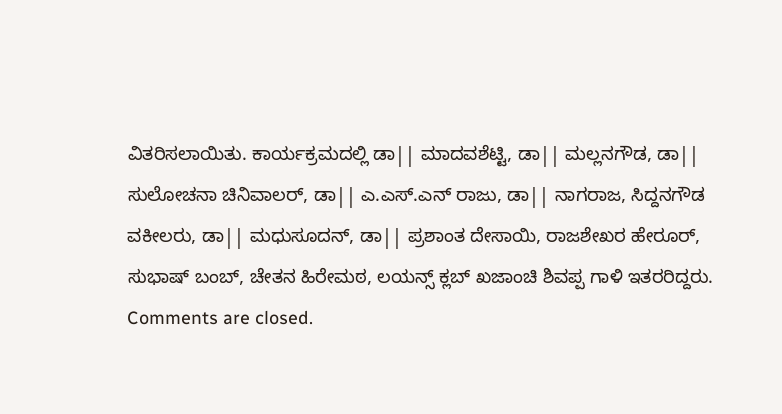ವಿತರಿಸಲಾಯಿತು. ಕಾರ್ಯಕ್ರಮದಲ್ಲಿ ಡಾ|| ಮಾದವಶೆಟ್ಟಿ, ಡಾ|| ಮಲ್ಲನಗೌಡ, ಡಾ|| ಸುಲೋಚನಾ ಚಿನಿವಾಲರ್, ಡಾ|| ಎ.ಎಸ್.ಎನ್ ರಾಜು, ಡಾ|| ನಾಗರಾಜ, ಸಿದ್ದನಗೌಡ ವಕೀಲರು, ಡಾ|| ಮಧುಸೂದನ್, ಡಾ|| ಪ್ರಶಾಂತ ದೇಸಾಯಿ, ರಾಜಶೇಖರ ಹೇರೂರ್, ಸುಭಾಷ್ ಬಂಬ್, ಚೇತನ ಹಿರೇಮಠ, ಲಯನ್ಸ್ ಕ್ಲಬ್ ಖಜಾಂಚಿ ಶಿವಪ್ಪ ಗಾಳಿ ಇತರರಿದ್ದರು.
Comments are closed.